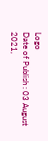Logo
Date of Publish : 03 August 2021,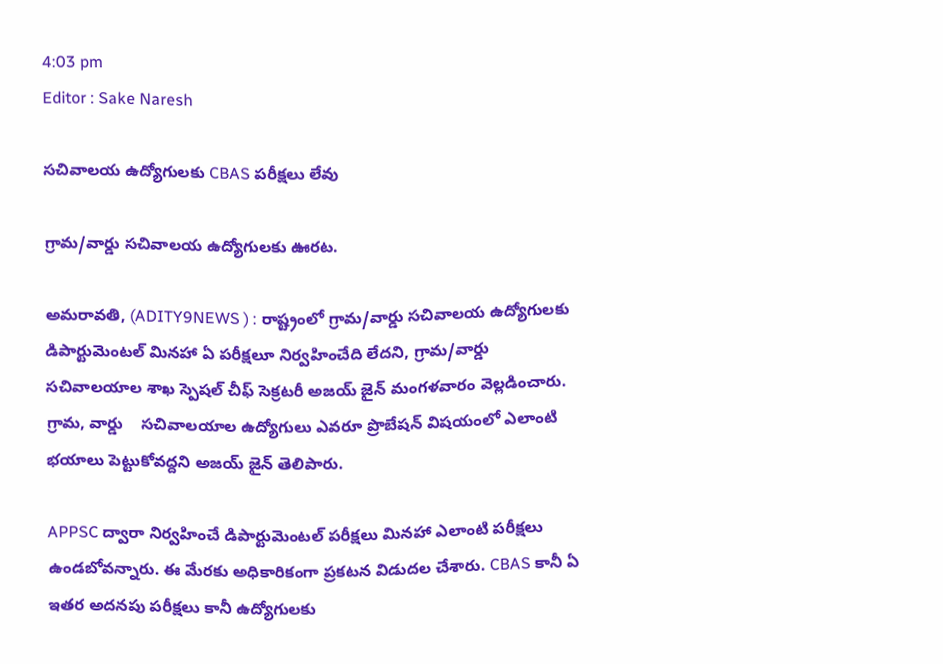4:03 pm
Editor : Sake Naresh

సచివాలయ ఉద్యోగులకు CBAS పరీక్షలు లేవు

గ్రామ/వార్డు సచివాలయ ఉద్యోగులకు ఊరట.

అమ‌రావ‌తి, (ADITY9NEWS ) : రాష్ట్రంలో గ్రామ/వార్డు సచివాలయ ఉద్యోగులకు డిపార్టుమెంటల్ మినహా ఏ పరీక్షలూ నిర్వహించేది లేదని, గ్రామ/వార్డు సచివాలయాల శాఖ స్పెషల్ చీఫ్ సెక్రటరీ అజయ్ జైన్ మంగళవారం వెల్లడించారు.  గ్రామ, వార్డు    సచివాలయాల ఉద్యోగులు ఎవరూ ప్రొబేషన్ విషయంలో ఎలాంటి భయాలు పెట్టుకోవద్దని అజయ్ జైన్ తెలిపారు.

APPSC ద్వారా నిర్వహించే డిపార్టుమెంటల్ పరీక్షలు మినహా ఎలాంటి పరీక్షలు ఉండబోవన్నారు. ఈ మేరకు అధికారికంగా ప్రకటన విడుదల చేశారు. CBAS కానీ ఏ ఇతర అదనపు పరీక్షలు కానీ ఉద్యోగులకు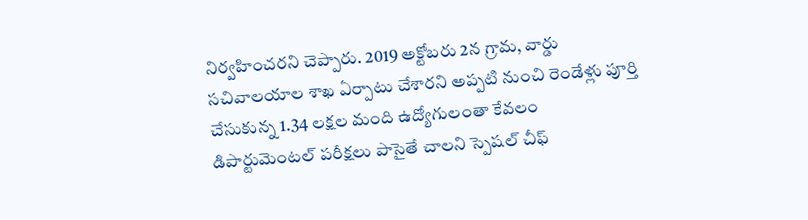నిర్వహించరని చెప్పారు. 2019 అక్టోబరు 2న గ్రామ, వార్డు సచివాలయాల శాఖ ఏర్పాటు చేశారని అప్పటి నుంచి రెండేళ్లు పూర్తి చేసుకున్న 1.34 లక్షల మంది ఉద్యోగులంతా కేవలం డిపార్టుమెంటల్ పరీక్షలు పాసైతే చాలని స్పెషల్ చీఫ్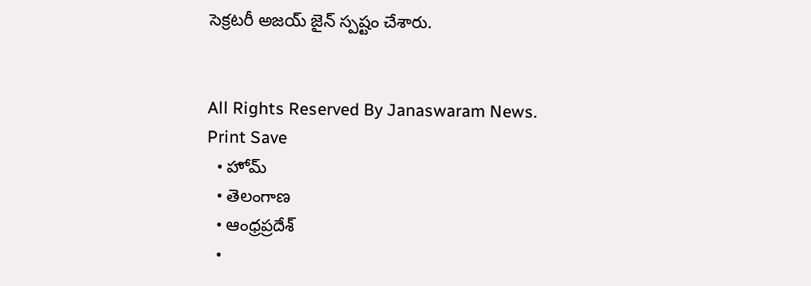సెక్రటరీ అజయ్ జైన్ స్పష్టం చేశారు.


All Rights Reserved By Janaswaram News.
Print Save
  • హోమ్
  • తెలంగాణ
  • ఆంధ్రప్రదేశ్
  •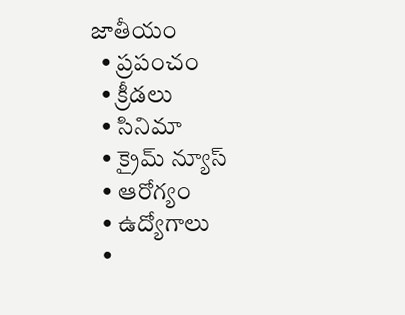జాతీయం
  • ప్రపంచం
  • క్రీడలు
  • సినిమా
  • క్రైమ్ న్యూస్
  • ఆరోగ్యం
  • ఉద్యోగాలు
  •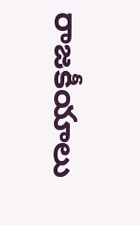రాజకీయాలు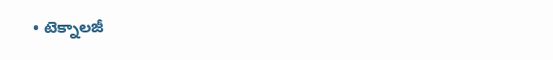• టెక్నాలజీ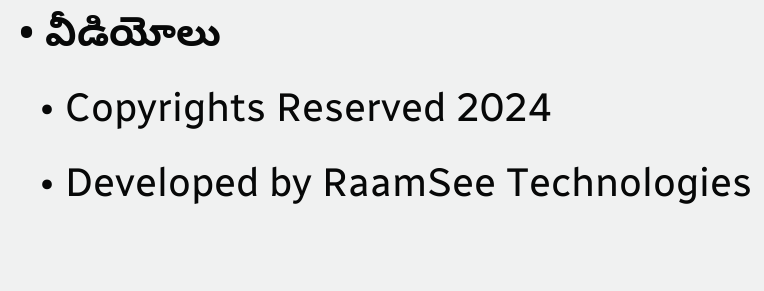• వీడియోలు
  • Copyrights Reserved 2024
  • Developed by RaamSee Technologies